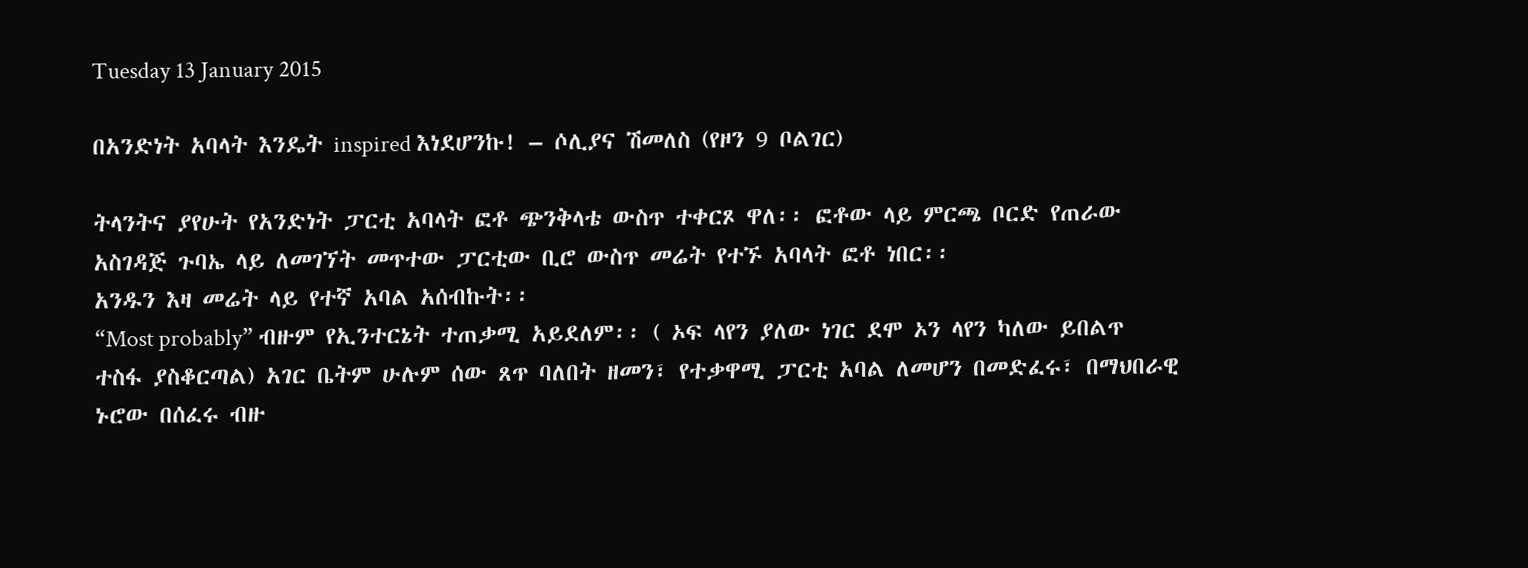Tuesday 13 January 2015

በአንድነት አባላት እንዴት inspired እነደሆንኩ! – ሶሊያና ሽመለስ (የዞን 9 ቦልገር)

ትላንትና ያየሁት የአንድነት ፓርቲ አባላት ፎቶ ጭንቅላቴ ውስጥ ተቀርጾ ዋለ፡፡ ፎቶው ላይ ምርጫ ቦርድ የጠራው አስገዳጅ ጉባኤ ላይ ለመገኘት መጥተው ፓርቲው ቢሮ ውስጥ መሬት የተኙ አባላት ፎቶ ነበር፡፡
አንዱን እዛ መሬት ላይ የተኛ አባል አሰብኩት፡፡
“Most probably” ብዙም የኢንተርኔት ተጠቃሚ አይደለም፡፡ ( ኦፍ ላየን ያለው ነገር ደሞ ኦን ላየን ካለው ይበልጥ ተስፋ ያስቆርጣል) አገር ቤትም ሁሉም ሰው ጸጥ ባለበት ዘመን፣ የተቃዋሚ ፓርቲ አባል ለመሆን በመድፈሩ፣ በማህበራዊ ኑሮው በሰፈሩ ብዙ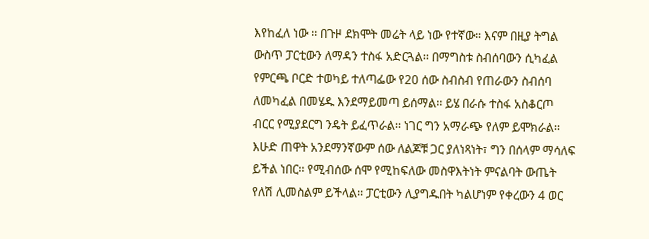እየከፈለ ነው ፡፡ በጉዞ ደክሞት መሬት ላይ ነው የተኛው። እናም በዚያ ትግል ውስጥ ፓርቲውን ለማዳን ተስፋ አድርጓል፡፡ በማግስቱ ስብሰባውን ሲካፈል የምርጫ ቦርድ ተወካይ ተለጣፌው የ20 ሰው ስብስብ የጠራውን ስብሰባ ለመካፈል በመሄዱ እንደማይመጣ ይሰማል፡፡ ይሄ በራሱ ተስፋ አስቆርጦ ብርር የሚያደርግ ንዴት ይፈጥራል፡፡ ነገር ግን አማራጭ የለም ይሞክራል፡፡ እሁድ ጠዋት አንደማንኛውም ሰው ለልጆቹ ጋር ያለነጻነት፣ ግን በሰላም ማሳለፍ ይችል ነበር፡፡ የሚብሰው ሰሞ የሚከፍለው መስዋእትነት ምናልባት ውጤት የለሽ ሊመስልም ይችላል፡፡ ፓርቲውን ሊያግዱበት ካልሆነም የቀረውን 4 ወር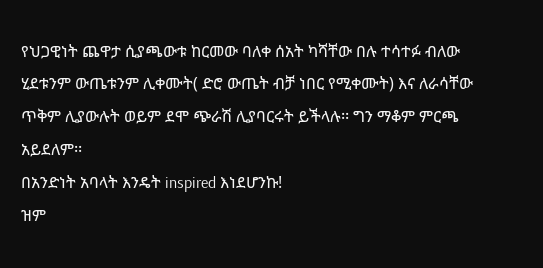የህጋዊነት ጨዋታ ሲያጫውቱ ከርመው ባለቀ ሰአት ካሻቸው በሉ ተሳተፉ ብለው ሂደቱንም ውጤቱንም ሊቀሙት( ድሮ ውጤት ብቻ ነበር የሚቀሙት) እና ለራሳቸው ጥቅም ሊያውሉት ወይም ደሞ ጭራሽ ሊያባርሩት ይችላሉ፡፡ ግን ማቆም ምርጫ አይደለም፡፡
በአንድነት አባላት እንዴት inspired እነደሆንኩ!
ዝም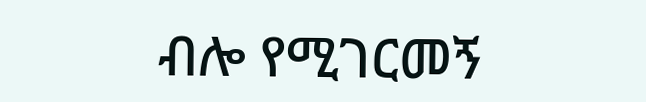ብሎ የሚገርመኝ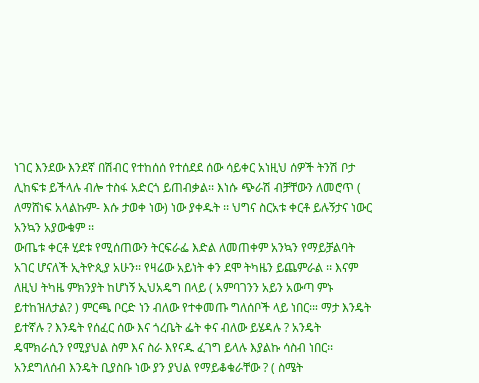ነገር እንደው እንደኛ በሽብር የተከሰሰ የተሰደደ ሰው ሳይቀር አነዚህ ሰዎች ትንሽ ቦታ ሊከፍቱ ይችላሉ ብሎ ተስፋ አድርጎ ይጠብቃል፡፡ እነሱ ጭራሽ ብቻቸውን ለመሮጥ ( ለማሸነፍ አላልኩም- እሱ ታወቀ ነው) ነው ያቀዱት ፡፡ ህግና ስርአቱ ቀርቶ ይሉኝታና ነውር አንኳን አያውቁም ፡፡
ውጤቱ ቀርቶ ሂደቱ የሚሰጠውን ትርፍራፌ እድል ለመጠቀም አንኳን የማይቻልባት አገር ሆናለች ኢትዮጲያ አሁን፡፡ የዛሬው አይነት ቀን ደሞ ትካዜን ይጨምራል ፡፡ እናም ለዚህ ትካዜ ምክንያት ከሆነኝ ኢህአዴግ በላይ ( አምባገንን አይን አውጣ ምኑ ይተከዝለታል? ) ምርጫ ቦርድ ነን ብለው የተቀመጡ ግለሰቦች ላይ ነበር፡። ማታ እንዴት ይተኛሉ ? እንዴት የሰፈር ሰው እና ጎረቤት ፌት ቀና ብለው ይሄዳሉ ? አንዴት ዴሞክራሲን የሚያህል ስም እና ስራ እየናዱ ፈገግ ይላሉ እያልኩ ሳስብ ነበር፡፡ አንደግለሰብ እንዴት ቢያስቡ ነው ያን ያህል የማይቆቁራቸው ? ( ስሜት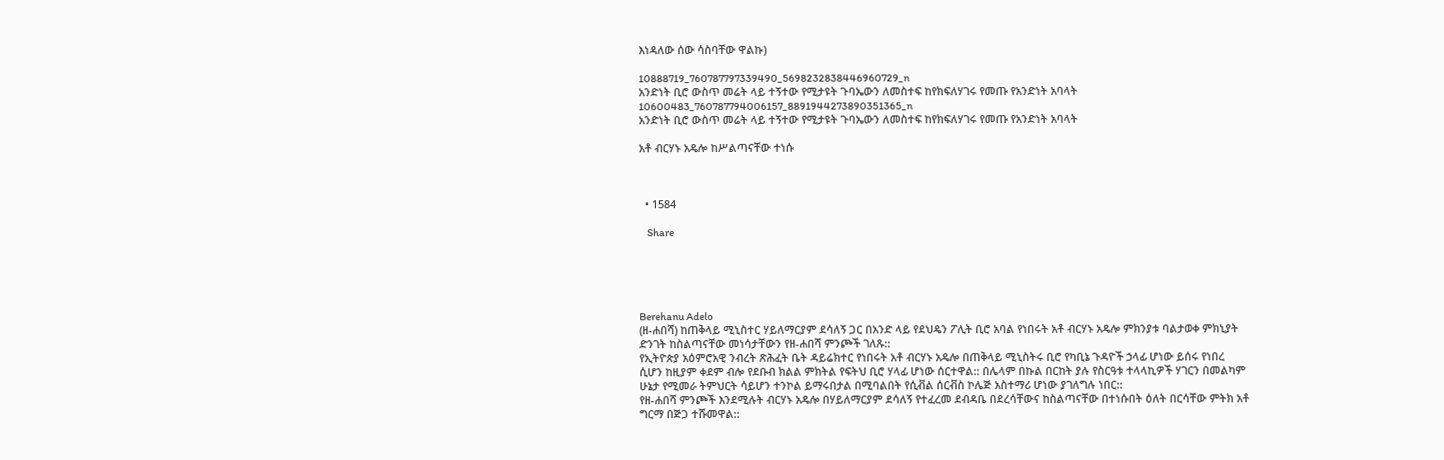እነዳለው ሰው ሳስባቸው ዋልኩ)

10888719_760787797339490_5698232838446960729_n
አንድነት ቢሮ ውስጥ መሬት ላይ ተኝተው የሚታዩት ጉባኤውን ለመስተፍ ከየክፍለሃገሩ የመጡ የአንድነት አባላት
10600483_760787794006157_8891944273890351365_n
አንድነት ቢሮ ውስጥ መሬት ላይ ተኝተው የሚታዩት ጉባኤውን ለመስተፍ ከየክፍለሃገሩ የመጡ የአንድነት አባላት

አቶ ብርሃኑ አዴሎ ከሥልጣናቸው ተነሱ



  • 1584

    Share





Berehanu Adelo
(ዘ-ሐበሻ) ከጠቅላይ ሚኒስተር ሃይለማርያም ደሳለኝ ጋር በአንድ ላይ የደህዴን ፖሊት ቢሮ አባል የነበሩት አቶ ብርሃኑ አዴሎ ምክንያቱ ባልታወቀ ምክኒያት ድንገት ከስልጣናቸው መነሳታቸውን የዘ-ሐበሻ ምንጮች ገለጹ::
የኢትዮጵያ አዕምሮአዊ ንብረት ጽሕፈት ቤት ዳይሬክተር የነበሩት አቶ ብርሃኑ አዴሎ በጠቅላይ ሚኒስትሩ ቢሮ የካቢኔ ጉዳዮች ኃላፊ ሆነው ይሰሩ የነበረ ሲሆን ከዚያም ቀደም ብሎ የደቡብ ክልል ምክትል የፍትህ ቢሮ ሃላፊ ሆነው ሰርተዋል:: በሌላም በኩል በርከት ያሉ የስርዓቱ ተላላኪዎች ሃገርን በመልካም ሁኔታ የሚመራ ትምህርት ሳይሆን ተንኮል ይማሩበታል በሚባልበት የሲቭል ሰርቭስ ኮሌጅ አስተማሪ ሆነው ያገለግሉ ነበር::
የዘ-ሐበሻ ምንጮች እንደሚሉት ብርሃኑ አዴሎ በሃይለማርያም ደሳለኝ የተፈረመ ደብዳቤ በደረሳቸውና ከስልጣናቸው በተነሱበት ዕለት በርሳቸው ምትክ አቶ ግርማ በጅጋ ተሹመዋል::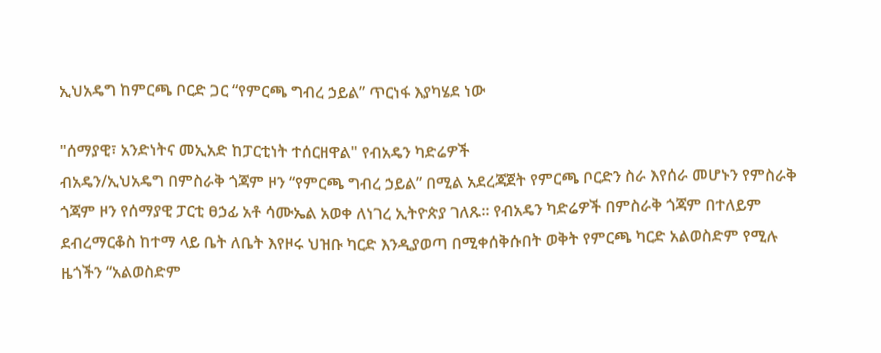ኢህአዴግ ከምርጫ ቦርድ ጋር “የምርጫ ግብረ ኃይል” ጥርነፋ እያካሄደ ነው

"ሰማያዊ፣ አንድነትና መኢአድ ከፓርቲነት ተሰርዘዋል" የብአዴን ካድሬዎች
ብአዴን/ኢህአዴግ በምስራቅ ጎጃም ዞን “የምርጫ ግብረ ኃይል” በሚል አደረጃጀት የምርጫ ቦርድን ስራ እየሰራ መሆኑን የምስራቅ ጎጃም ዞን የሰማያዊ ፓርቲ ፀኃፊ አቶ ሳሙኤል አወቀ ለነገረ ኢትዮጵያ ገለጹ፡፡ የብአዴን ካድሬዎች በምስራቅ ጎጃም በተለይም ደብረማርቆስ ከተማ ላይ ቤት ለቤት እየዞሩ ህዝቡ ካርድ እንዲያወጣ በሚቀሰቅሱበት ወቅት የምርጫ ካርድ አልወስድም የሚሉ ዜጎችን “አልወስድም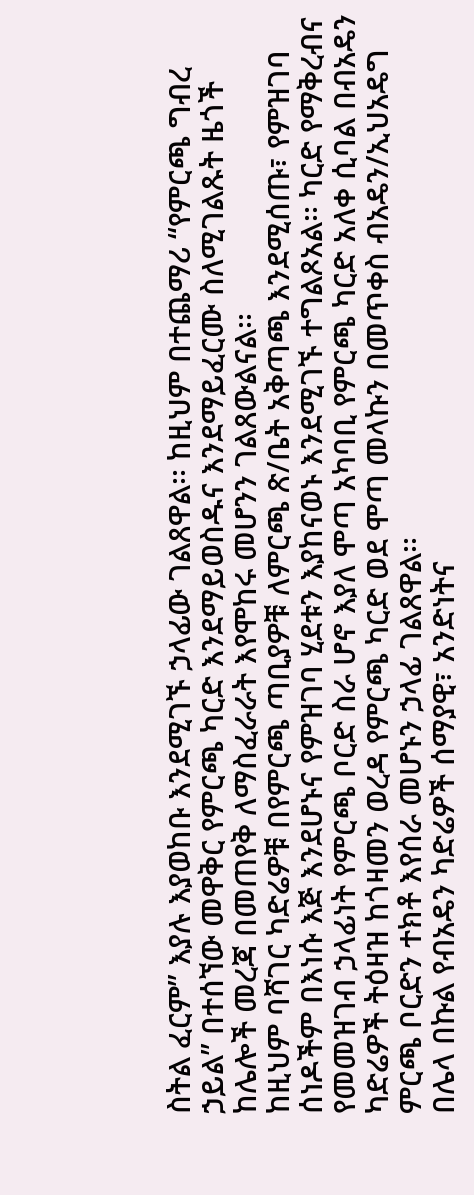ስትል ፈርም” እያሉ እያወከቡ እንደሚገኙ ኃላፊው ገልጸዋል፡፡ ከዚህም በተጨማሪ “የምርጫ ግብረ ኃይል” በተሰኘው መዋቅር የምርጫ ካርድ እንደማይወስዱና እንደማይፈርሙ ስለሚገልጹት ዜጎች ከሌሎች መረጃ በመጠየቅ ለማስፈራራት እየሞከሩ መሆንን ገልጸውልናል፡፡
ከዚህም ባሻገር ካድሬዎቹ በየምርጫ ጣቢያዎቹ ለምርጫ ጽ/ቤት አቅጣጫ እንደሚሰጡ፣ የምዝገባ ሰነዶችም በእነሱ እጅ እንደሆኑና የምዝገባ ሂደቱን እያከናወኑ እንደሚገኙ ተግልጾአል፡፡ ካርድ የማቅረብና የመመዝገብ ኃላፊነት የምርጫ ቦርድ ስራ ሆኖ እያለ ሞጣ አካባቢ የምርጫ ካርድ አለቀ ሲባል በብአዴን ካድሬዎች ትዕዛዝ ከጎዛመን ወረዳ የምርጫ ካርድ ወደ ሞጣ መላኩን በመጥቀስ ብአዴን/ኢህአዴግ ምርጫ ቦርድን ተክቶ እየሰራ መሆኑን ኃላፊ ገልጸዋል፡፡
በሌላ በኩል የብአዴን ካድሬዎች ሰማያዊ፣ አንድነትና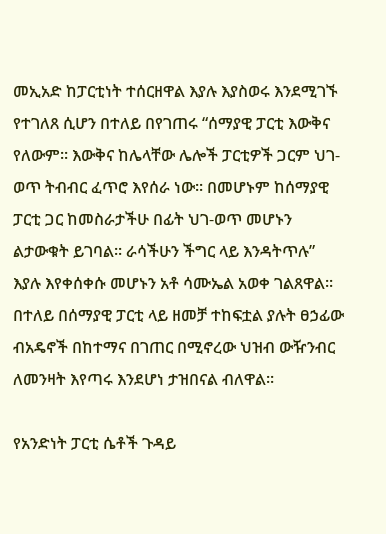መኢአድ ከፓርቲነት ተሰርዘዋል እያሉ እያስወሩ እንደሚገኙ የተገለጸ ሲሆን በተለይ በየገጠሩ “ሰማያዊ ፓርቲ እውቅና የለውም፡፡ እውቅና ከሌላቸው ሌሎች ፓርቲዎች ጋርም ህገ-ወጥ ትብብር ፈጥሮ እየሰራ ነው፡፡ በመሆኑም ከሰማያዊ ፓርቲ ጋር ከመስራታችሁ በፊት ህገ-ወጥ መሆኑን ልታውቁት ይገባል፡፡ ራሳችሁን ችግር ላይ እንዳትጥሉ” እያሉ እየቀሰቀሱ መሆኑን አቶ ሳሙኤል አወቀ ገልጸዋል፡፡ በተለይ በሰማያዊ ፓርቲ ላይ ዘመቻ ተከፍቷል ያሉት ፀኃፊው ብአዴኖች በከተማና በገጠር በሚኖረው ህዝብ ውዥንብር ለመንዛት እየጣሩ እንደሆነ ታዝበናል ብለዋል፡፡

የአንድነት ፓርቲ ሴቶች ጉዳይ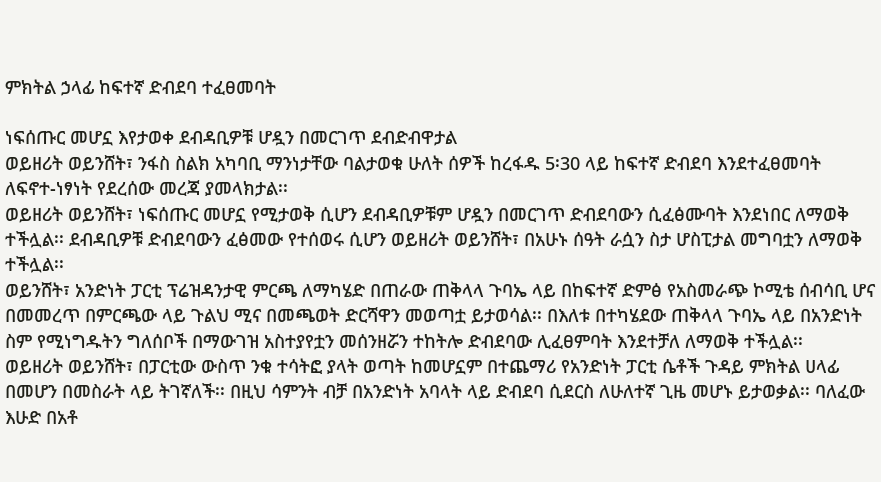ምክትል ኃላፊ ከፍተኛ ድብደባ ተፈፀመባት

ነፍሰጡር መሆኗ እየታወቀ ደብዳቢዎቹ ሆዷን በመርገጥ ደብድብዋታል
ወይዘሪት ወይንሸት፣ ንፋስ ስልክ አካባቢ ማንነታቸው ባልታወቁ ሁለት ሰዎች ከረፋዱ 5፡30 ላይ ከፍተኛ ድብደባ እንደተፈፀመባት ለፍኖተ-ነፃነት የደረሰው መረጃ ያመላክታል፡፡
ወይዘሪት ወይንሸት፣ ነፍሰጡር መሆኗ የሚታወቅ ሲሆን ደብዳቢዎቹም ሆዷን በመርገጥ ድብደባውን ሲፈፅሙባት እንደነበር ለማወቅ ተችሏል፡፡ ደብዳቢዎቹ ድብደባውን ፈፅመው የተሰወሩ ሲሆን ወይዘሪት ወይንሸት፣ በአሁኑ ሰዓት ራሷን ስታ ሆስፒታል መግባቷን ለማወቅ ተችሏል፡፡
ወይንሸት፣ አንድነት ፓርቲ ፕሬዝዳንታዊ ምርጫ ለማካሄድ በጠራው ጠቅላላ ጉባኤ ላይ በከፍተኛ ድምፅ የአስመራጭ ኮሚቴ ሰብሳቢ ሆና በመመረጥ በምርጫው ላይ ጉልህ ሚና በመጫወት ድርሻዋን መወጣቷ ይታወሳል፡፡ በእለቱ በተካሄደው ጠቅላላ ጉባኤ ላይ በአንድነት ስም የሚነግዱትን ግለሰቦች በማውገዝ አስተያየቷን መሰንዘሯን ተከትሎ ድብደባው ሊፈፀምባት እንደተቻለ ለማወቅ ተችሏል፡፡
ወይዘሪት ወይንሸት፣ በፓርቲው ውስጥ ንቁ ተሳትፎ ያላት ወጣት ከመሆኗም በተጨማሪ የአንድነት ፓርቲ ሴቶች ጉዳይ ምክትል ሀላፊ በመሆን በመስራት ላይ ትገኛለች፡፡ በዚህ ሳምንት ብቻ በአንድነት አባላት ላይ ድብደባ ሲደርስ ለሁለተኛ ጊዜ መሆኑ ይታወቃል፡፡ ባለፈው እሁድ በአቶ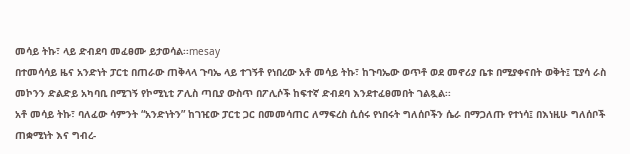መሳይ ትኩ፣ ላይ ድብደባ መፈፀሙ ይታወሳል፡፡mesay
በተመሳሳይ ዜና አንድነት ፓርቲ በጠራው ጠቅላላ ጉባኤ ላይ ተገኝቶ የነበረው አቶ መሳይ ትኩ፣ ከጉባኤው ወጥቶ ወደ መኖሪያ ቤቱ በሚያቀናበት ወቅት፤ ፒያሳ ራስ መኮንን ድልድይ አካባቢ በሚገኝ የኮሚኒቲ ፖሊስ ጣቢያ ውስጥ በፖሊሶች ከፍተኛ ድብደባ እንደተፈፀመበት ገልጿል፡፡
አቶ መሳይ ትኩ፣ ባለፈው ሳምንት “አንድነትን” ከገዢው ፓርቲ ጋር በመመሳጠር ለማፍረስ ሲሰሩ የነበሩት ግለሰቦችን ሴራ በማጋለጡ የተነሳ፤ በእነዚሁ ግለሰቦች ጠቋሚነት እና ግብረ-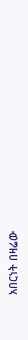አበርነት በዛሬው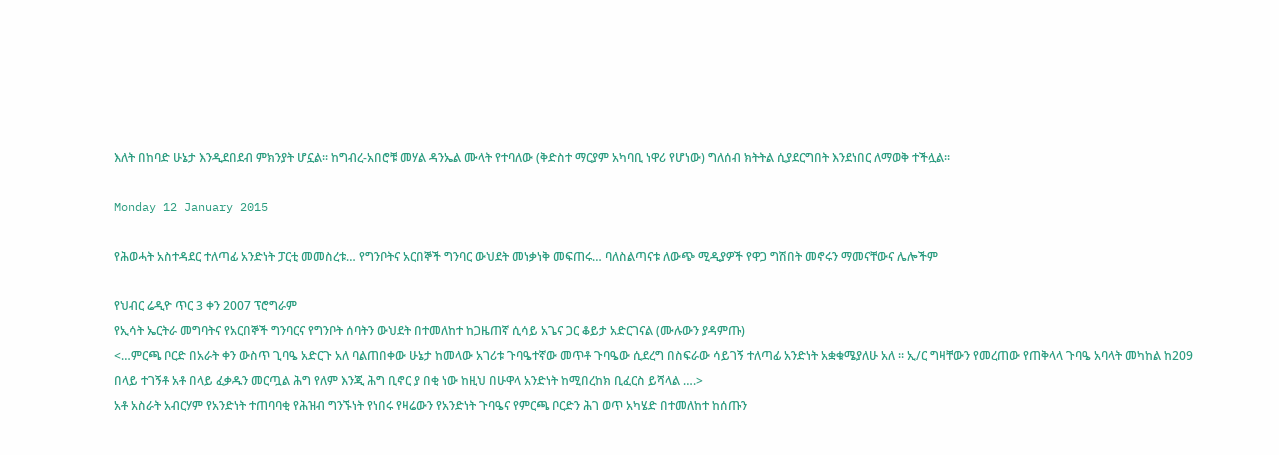እለት በከባድ ሁኔታ እንዲደበደብ ምክንያት ሆኗል፡፡ ከግብረ-አበሮቹ መሃል ዳንኤል ሙላት የተባለው (ቅድስተ ማርያም አካባቢ ነዋሪ የሆነው) ግለሰብ ክትትል ሲያደርግበት እንደነበር ለማወቅ ተችሏል፡፡

Monday 12 January 2015

የሕወሓት አስተዳደር ተለጣፊ አንድነት ፓርቲ መመስረቱ… የግንቦትና አርበኞች ግንባር ውህደት መነቃነቅ መፍጠሩ… ባለስልጣናቱ ለውጭ ሚዲያዎች የዋጋ ግሽበት መኖሩን ማመናቸውና ሌሎችም

የህብር ሬዲዮ ጥር 3 ቀን 2007 ፕሮግራም
የኢሳት ኤርትራ መግባትና የአርበኞች ግንባርና የግንቦት ሰባትን ውህደት በተመለከተ ከጋዜጠኛ ሲሳይ አጌና ጋር ቆይታ አድርገናል (ሙሉውን ያዳምጡ)
<…ምርጫ ቦርድ በአራት ቀን ውስጥ ጊባዔ አድርጉ አለ ባልጠበቀው ሁኔታ ከመላው አገሪቱ ጉባዔተኛው መጥቶ ጉባዔው ሲደረግ በስፍራው ሳይገኝ ተለጣፊ አንድነት አቋቁሜያለሁ አለ ። ኢ/ር ግዛቸውን የመረጠው የጠቅላላ ጉባዔ አባላት መካከል ከ209 በላይ ተገኝቶ አቶ በላይ ፈቃዱን መርጧል ሕግ የለም እንጂ ሕግ ቢኖር ያ በቂ ነው ከዚህ በሁዋላ አንድነት ከሚበረከክ ቢፈርስ ይሻላል ….>
አቶ አስራት አብርሃም የአንድነት ተጠባባቂ የሕዝብ ግንኙነት የነበሩ የዛሬውን የአንድነት ጉባዔና የምርጫ ቦርድን ሕገ ወጥ አካሄድ በተመለከተ ከሰጡን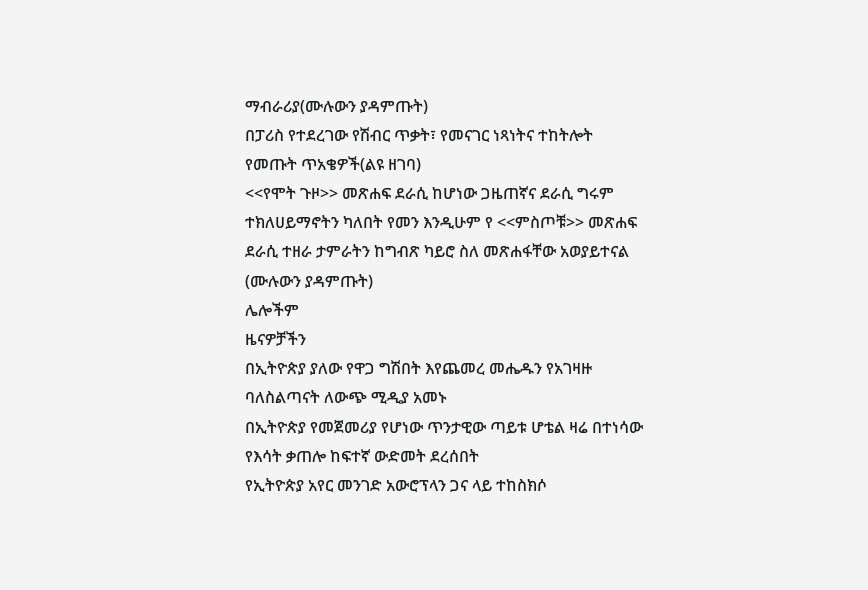ማብራሪያ(ሙሉውን ያዳምጡት)
በፓሪስ የተደረገው የሽብር ጥቃት፣ የመናገር ነጻነትና ተከትሎት የመጡት ጥአቄዎች(ልዩ ዘገባ)
<<የሞት ጉዞ>> መጽሐፍ ደራሲ ከሆነው ጋዜጠኛና ደራሲ ግሩም ተክለሀይማኖትን ካለበት የመን እንዲሁም የ <<ምስጦቹ>> መጽሐፍ ደራሲ ተዘራ ታምራትን ከግብጽ ካይሮ ስለ መጽሐፋቸው አወያይተናል (ሙሉውን ያዳምጡት)
ሌሎችም
ዜናዎቻችን
በኢትዮጵያ ያለው የዋጋ ግሽበት እየጨመረ መሔዱን የአገዛዙ ባለስልጣናት ለውጭ ሚዲያ አመኑ
በኢትዮጵያ የመጀመሪያ የሆነው ጥንታዊው ጣይቱ ሆቴል ዛሬ በተነሳው የእሳት ቃጠሎ ከፍተኛ ውድመት ደረሰበት
የኢትዮጵያ አየር መንገድ አውሮፕላን ጋና ላይ ተከስክሶ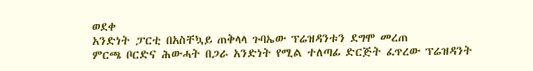ወደቀ
አንድነት ፓርቲ በአስቸኳይ ጠቅላላ ጉባኤው ፕሬዝዳንቱን ደግሞ መረጠ
ምርጫ ቦርድና ሕውሓት በጋራ አንድነት የሚል ተለጣፊ ድርጅት ፈጥረው ፕሬዝዳንት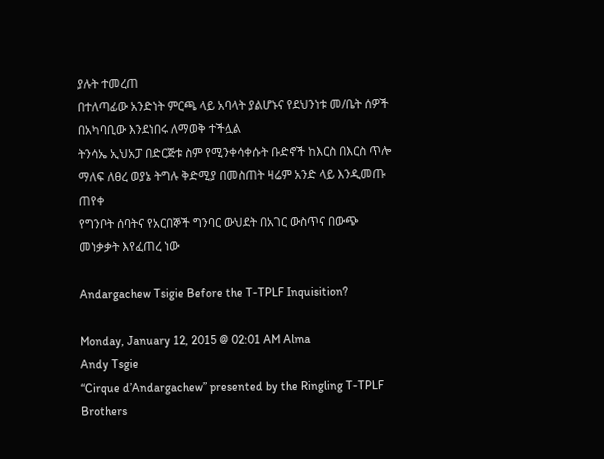ያሉት ተመረጠ
በተለጣፊው አንድነት ምርጫ ላይ አባላት ያልሆኑና የደህንነቱ መ/ቤት ሰዎች በአካባቢው እንደነበሩ ለማወቅ ተችሏል
ትንሳኤ ኢህአፓ በድርጅቱ ስም የሚንቀሳቀሱት ቡድኖች ከእርስ በእርስ ጥሎ ማለፍ ለፀረ ወያኔ ትግሉ ቅድሚያ በመስጠት ዛሬም አንድ ላይ እንዲመጡ ጠየቀ
የግንቦት ሰባትና የአርበኞች ግንባር ውህደት በአገር ውስጥና በውጭ መነቃቃት እየፈጠረ ነው

Andargachew Tsigie Before the T-TPLF Inquisition?

Monday, January 12, 2015 @ 02:01 AM Alma
Andy Tsgie
“Cirque d’Andargachew” presented by the Ringling T-TPLF Brothers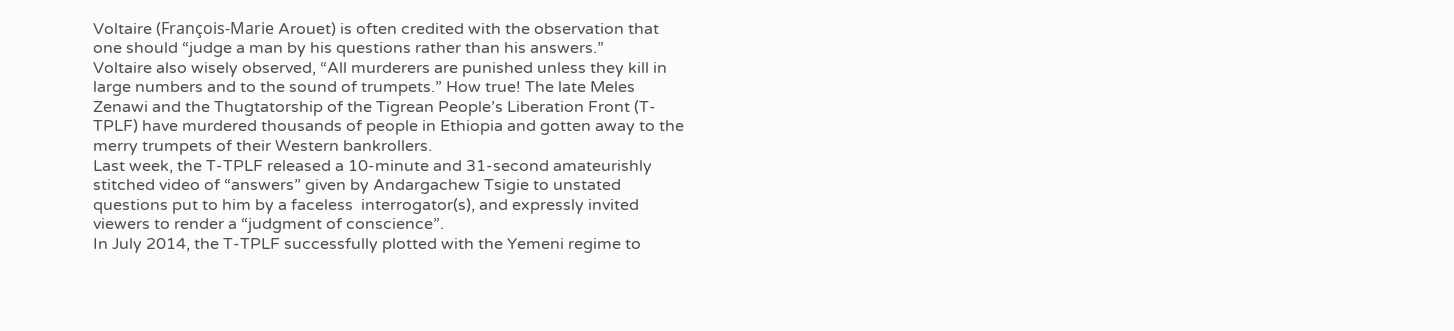Voltaire (François-Marie Arouet) is often credited with the observation that one should “judge a man by his questions rather than his answers.”
Voltaire also wisely observed, “All murderers are punished unless they kill in large numbers and to the sound of trumpets.” How true! The late Meles Zenawi and the Thugtatorship of the Tigrean People’s Liberation Front (T-TPLF) have murdered thousands of people in Ethiopia and gotten away to the merry trumpets of their Western bankrollers.
Last week, the T-TPLF released a 10-minute and 31-second amateurishly stitched video of “answers” given by Andargachew Tsigie to unstated questions put to him by a faceless  interrogator(s), and expressly invited viewers to render a “judgment of conscience”.
In July 2014, the T-TPLF successfully plotted with the Yemeni regime to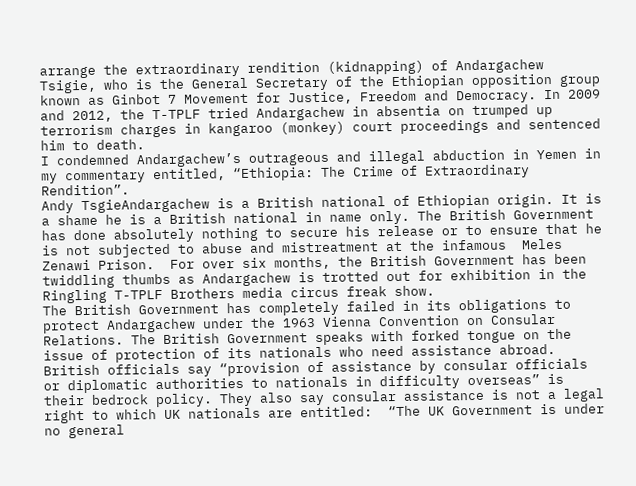arrange the extraordinary rendition (kidnapping) of Andargachew Tsigie, who is the General Secretary of the Ethiopian opposition group known as Ginbot 7 Movement for Justice, Freedom and Democracy. In 2009 and 2012, the T-TPLF tried Andargachew in absentia on trumped up terrorism charges in kangaroo (monkey) court proceedings and sentenced him to death.
I condemned Andargachew’s outrageous and illegal abduction in Yemen in my commentary entitled, “Ethiopia: The Crime of Extraordinary Rendition”.
Andy TsgieAndargachew is a British national of Ethiopian origin. It is a shame he is a British national in name only. The British Government has done absolutely nothing to secure his release or to ensure that he is not subjected to abuse and mistreatment at the infamous  Meles Zenawi Prison.  For over six months, the British Government has been twiddling thumbs as Andargachew is trotted out for exhibition in the Ringling T-TPLF Brothers media circus freak show.
The British Government has completely failed in its obligations to protect Andargachew under the 1963 Vienna Convention on Consular Relations. The British Government speaks with forked tongue on the issue of protection of its nationals who need assistance abroad. British officials say “provision of assistance by consular officials or diplomatic authorities to nationals in difficulty overseas” is their bedrock policy. They also say consular assistance is not a legal right to which UK nationals are entitled:  “The UK Government is under no general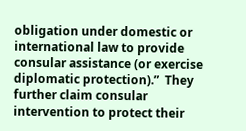obligation under domestic or international law to provide consular assistance (or exercise diplomatic protection).”  They further claim consular intervention to protect their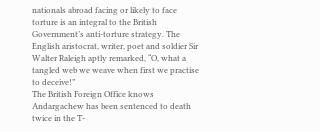nationals abroad facing or likely to face torture is an integral to the British Government’s anti-torture strategy. The English aristocrat, writer, poet and soldier Sir Walter Raleigh aptly remarked, “O, what a tangled web we weave when first we practise to deceive!”
The British Foreign Office knows Andargachew has been sentenced to death twice in the T-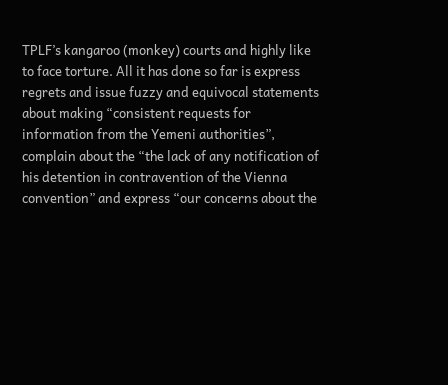TPLF’s kangaroo (monkey) courts and highly like to face torture. All it has done so far is express regrets and issue fuzzy and equivocal statements about making “consistent requests for information from the Yemeni authorities”, complain about the “the lack of any notification of his detention in contravention of the Vienna convention” and express “our concerns about the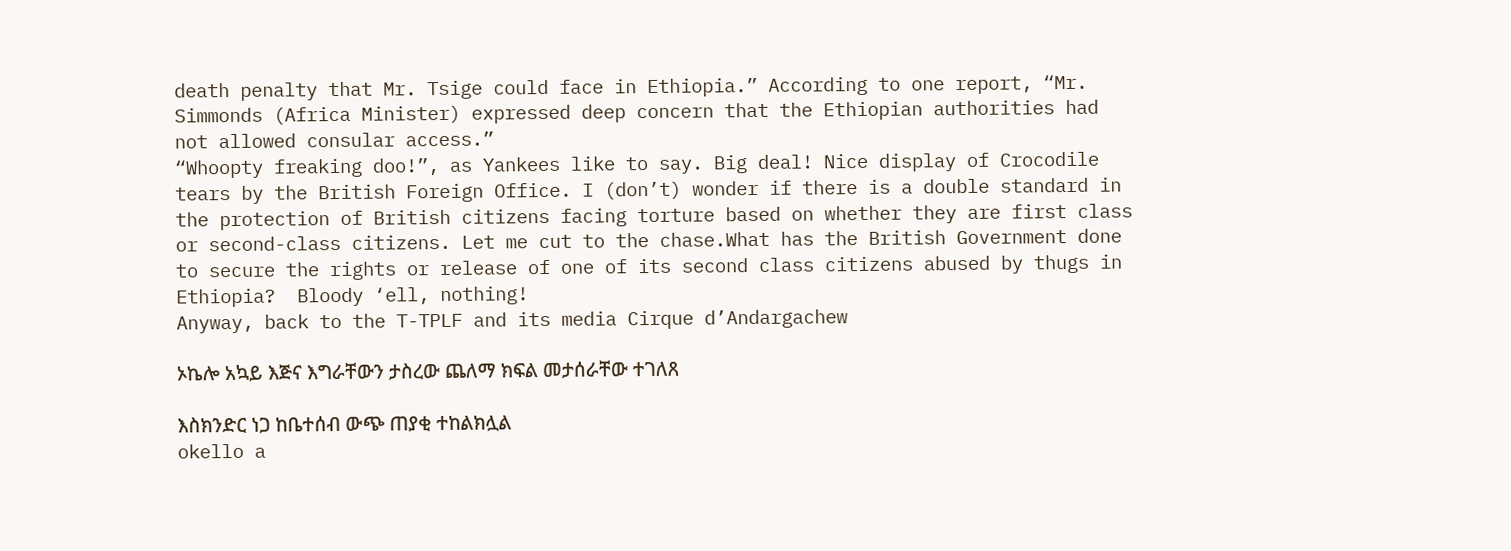death penalty that Mr. Tsige could face in Ethiopia.” According to one report, “Mr. Simmonds (Africa Minister) expressed deep concern that the Ethiopian authorities had not allowed consular access.”
“Whoopty freaking doo!”, as Yankees like to say. Big deal! Nice display of Crocodile tears by the British Foreign Office. I (don’t) wonder if there is a double standard in the protection of British citizens facing torture based on whether they are first class or second-class citizens. Let me cut to the chase.What has the British Government done to secure the rights or release of one of its second class citizens abused by thugs in Ethiopia?  Bloody ‘ell, nothing!
Anyway, back to the T-TPLF and its media Cirque d’Andargachew

ኦኬሎ አኳይ እጅና እግራቸውን ታስረው ጨለማ ክፍል መታሰራቸው ተገለጸ

እስክንድር ነጋ ከቤተሰብ ውጭ ጠያቂ ተከልክሏል
okello a